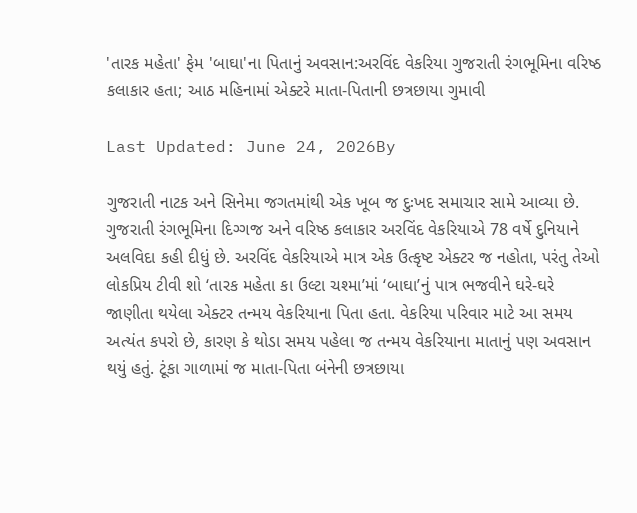'તારક મહેતા' ફેમ 'બાઘા'ના પિતાનું અવસાન:અરવિંદ વેકરિયા ગુજરાતી રંગભૂમિના વરિષ્ઠ કલાકાર હતા; આઠ મહિનામાં એક્ટરે માતા-પિતાની છત્રછાયા ગુમાવી

Last Updated: June 24, 2026By

ગુજરાતી નાટક અને સિનેમા જગતમાંથી એક ખૂબ જ દુઃખદ સમાચાર સામે આવ્યા છે. ગુજરાતી રંગભૂમિના દિગ્ગજ અને વરિષ્ઠ કલાકાર અરવિંદ વેકરિયાએ 78 વર્ષે દુનિયાને અલવિદા કહી દીધું છે. અરવિંદ વેકરિયાએ માત્ર એક ઉત્કૃષ્ટ એક્ટર જ નહોતા, પરંતુ તેઓ લોકપ્રિય ટીવી શો ‘તારક મહેતા કા ઉલ્ટા ચશ્મા’માં ‘બાઘા’નું પાત્ર ભજવીને ઘરે-ઘરે જાણીતા થયેલા એક્ટર તન્મય વેકરિયાના પિતા હતા. વેકરિયા પરિવાર માટે આ સમય અત્યંત કપરો છે, કારણ કે થોડા સમય પહેલા જ તન્મય વેકરિયાના માતાનું પણ અવસાન થયું હતું. ટૂંકા ગાળામાં જ માતા-પિતા બંનેની છત્રછાયા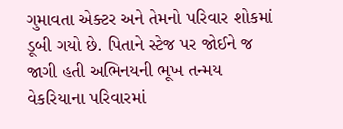ગુમાવતા એક્ટર અને તેમનો પરિવાર શોકમાં ડૂબી ગયો છે. પિતાને સ્ટેજ પર જોઈને જ જાગી હતી અભિનયની ભૂખ તન્મય વેકરિયાના પરિવારમાં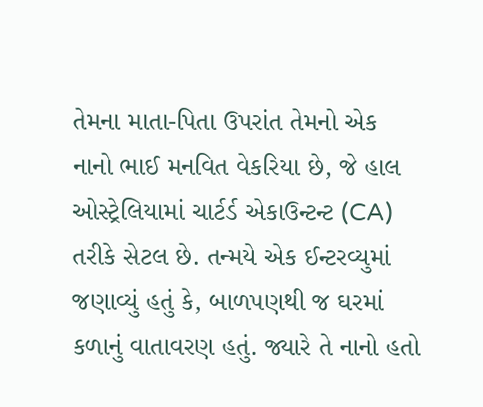તેમના માતા-પિતા ઉપરાંત તેમનો એક નાનો ભાઈ મનવિત વેકરિયા છે, જે હાલ ઓસ્ટ્રેલિયામાં ચાર્ટર્ડ એકાઉન્ટન્ટ (CA) તરીકે સેટલ છે. તન્મયે એક ઈન્ટરવ્યુમાં જણાવ્યું હતું કે, બાળપણથી જ ઘરમાં કળાનું વાતાવરણ હતું. જ્યારે તે નાનો હતો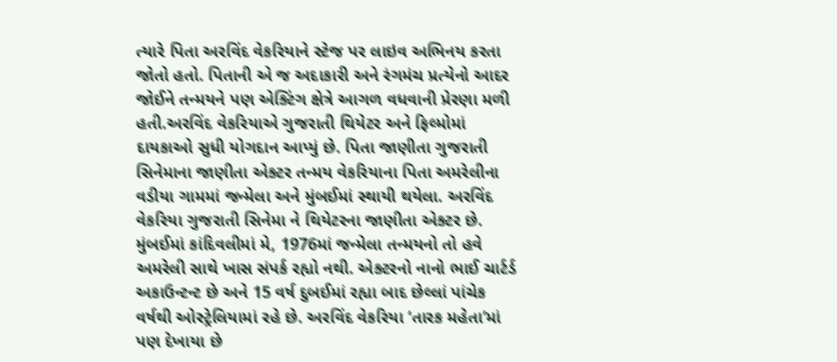ત્યારે પિતા અરવિંદ વેકરિયાને સ્ટેજ પર લાઇવ અભિનય કરતા જોતો હતો. પિતાની એ જ અદાકારી અને રંગમંચ પ્રત્યેનો આદર જોઈને તન્મયને પણ એક્ટિંગ ક્ષેત્રે આગળ વધવાની પ્રેરણા મળી હતી.અરવિંદ વેકરિયાએ ગુજરાતી થિયેટર અને ફિલ્મોમાં દાયકાઓ સુધી યોગદાન આપ્યું છે. પિતા જાણીતા ગુજરાતી સિનેમાના જાણીતા એક્ટર તન્મય વેકરિયાના પિતા અમરેલીના વડીયા ગામમાં જન્મેલા અને મુંબઈમાં સ્થાયી થયેલા. અરવિંદ વેકરિયા ગુજરાતી સિનેમા ને થિયેટરના જાણીતા એક્ટર છે. મુંબઈમાં કાંદિવલીમાં મે, 1976માં જન્મેલા તન્મયનો તો હવે અમરેલી સાથે ખાસ સંપર્ક રહ્યો નથી. એક્ટરનો નાનો ભાઈ ચાર્ટર્ડ અકાઉન્ટન્ટ છે અને 15 વર્ષ દુબઈમાં રહ્યા બાદ છેલ્લાં પાંચેક વર્ષથી ઓસ્ટ્રેલિયામાં રહે છે. અરવિંદ વેકરિયા ‘તારક મહેતા’માં પણ દેખાયા છે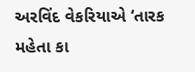અરવિંદ વેકરિયાએ ‘તારક મહેતા કા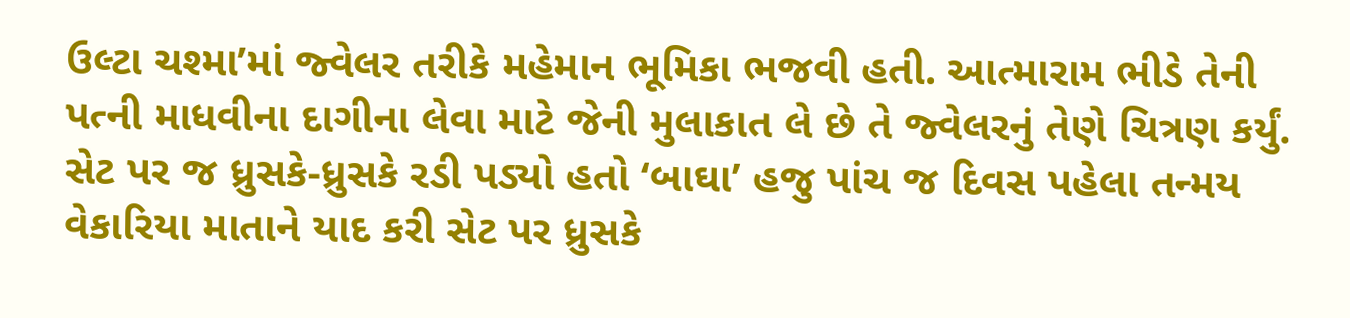ઉલ્ટા ચશ્મા’માં જ્વેલર તરીકે મહેમાન ભૂમિકા ભજવી હતી. આત્મારામ ભીડે તેની પત્ની માધવીના દાગીના લેવા માટે જેની મુલાકાત લે છે તે જ્વેલરનું તેણે ચિત્રણ કર્યું. સેટ પર જ ધ્રુસકે-ધ્રુસકે રડી પડ્યો હતો ‘બાઘા’ હજુ પાંચ જ દિવસ પહેલા તન્મય વેકારિયા માતાને યાદ કરી સેટ પર ધ્રુસકે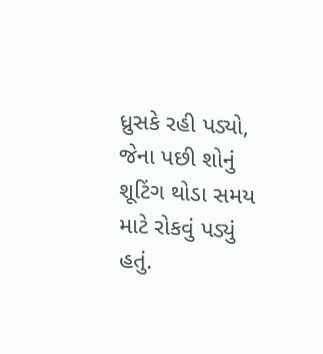ધ્રુસકે રહી પડ્યો, જેના પછી શોનું શૂટિંગ થોડા સમય માટે રોકવું પડ્યું હતું.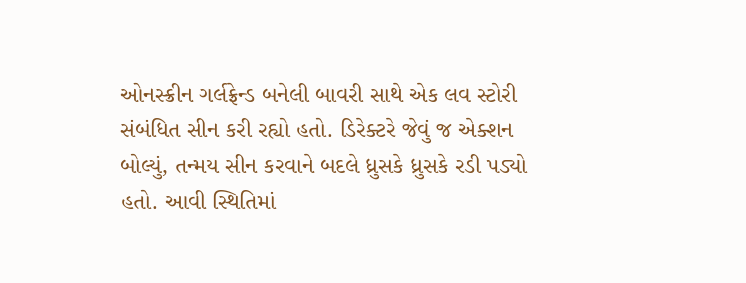ઓનસ્ક્રીન ગર્લફ્રેન્ડ બનેલી બાવરી સાથે એક લવ સ્ટોરી સંબંધિત સીન કરી રહ્યો હતો. ડિરેક્ટરે જેવું જ એક્શન બોલ્યું, તન્મય સીન કરવાને બદલે ધ્રુસકે ધ્રુસકે રડી પડ્યો હતો. આવી સ્થિતિમાં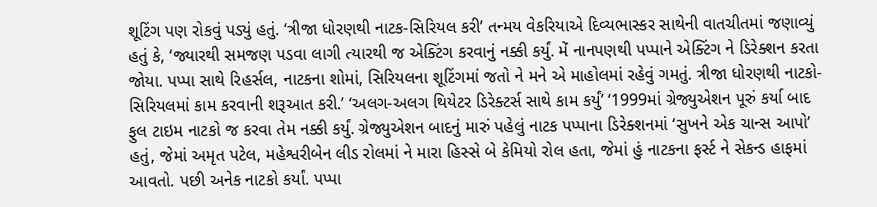શૂટિંગ પણ રોકવું પડ્યું હતું. ‘ત્રીજા ધોરણથી નાટક-સિરિયલ કરી’ તન્મય વેકરિયાએ દિવ્યભાસ્કર સાથેની વાતચીતમાં જણાવ્યું હતું કે, ‘જ્યારથી સમજણ પડવા લાગી ત્યારથી જ એક્ટિંગ કરવાનું નક્કી કર્યું. મેં નાનપણથી પપ્પાને એક્ટિંગ ને ડિરેક્શન કરતા જોયા. પપ્પા સાથે રિહર્સલ, નાટકના શોમાં, સિરિયલના શૂટિંગમાં જતો ને મને એ માહોલમાં રહેવું ગમતું. ત્રીજા ધોરણથી નાટકો-સિરિયલમાં કામ કરવાની શરૂઆત કરી.’ ‘અલગ-અલગ થિયેટર ડિરેક્ટર્સ સાથે કામ કર્યું’ ‘1999માં ગ્રેજ્યુએશન પૂરું કર્યા બાદ ફુલ ટાઇમ નાટકો જ કરવા તેમ નક્કી કર્યું. ગ્રેજ્યુએશન બાદનું મારું પહેલું નાટક પપ્પાના ડિરેક્શનમાં ‘સુખને એક ચાન્સ આપો’ હતું, જેમાં અમૃત પટેલ, મહેશ્વરીબેન લીડ રોલમાં ને મારા હિસ્સે બે કેમિયો રોલ હતા, જેમાં હું નાટકના ફર્સ્ટ ને સેકન્ડ હાફમાં આવતો. પછી અનેક નાટકો કર્યાં. પપ્પા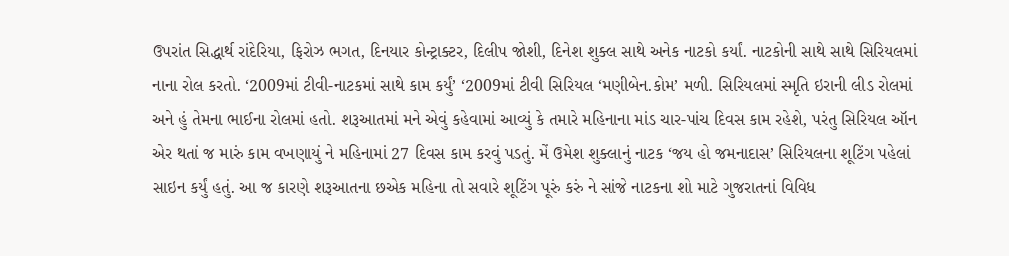ઉપરાંત સિદ્ધાર્થ રાંદેરિયા, ફિરોઝ ભગત, દિનયાર કોન્ટ્રાક્ટર, દિલીપ જોશી, દિનેશ શુક્લ સાથે અનેક નાટકો કર્યાં. નાટકોની સાથે સાથે સિરિયલમાં નાના રોલ કરતો. ‘2009માં ટીવી-નાટકમાં સાથે કામ કર્યું’ ‘2009માં ટીવી સિરિયલ ‘મણીબેન.કોમ’ મળી. સિરિયલમાં સ્મૃતિ ઇરાની લીડ રોલમાં અને હું તેમના ભાઈના રોલમાં હતો. શરૂઆતમાં મને એવું કહેવામાં આવ્યું કે તમારે મહિનાના માંડ ચાર-પાંચ દિવસ કામ રહેશે, પરંતુ સિરિયલ ઑન એર થતાં જ મારું કામ વખણાયું ને મહિનામાં 27 દિવસ કામ કરવું પડતું. મેં ઉમેશ શુક્લાનું નાટક ‘જય હો જમનાદાસ’ સિરિયલના શૂટિંગ પહેલાં સાઇન કર્યું હતું. આ જ કારણે શરૂઆતના છએક મહિના તો સવારે શૂટિંગ પૂરું કરું ને સાંજે નાટકના શો માટે ગુજરાતનાં વિવિધ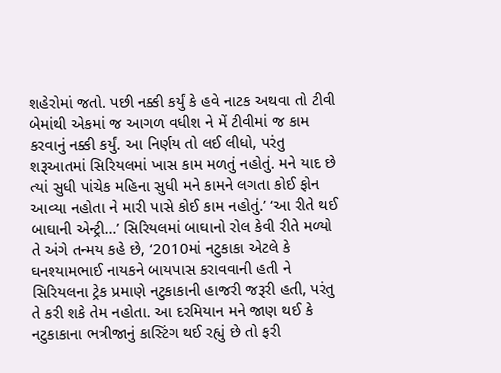શહેરોમાં જતો. પછી નક્કી કર્યું કે હવે નાટક અથવા તો ટીવી બેમાંથી એકમાં જ આગળ વધીશ ને મેં ટીવીમાં જ કામ કરવાનું નક્કી કર્યું. આ નિર્ણય તો લઈ લીધો, પરંતુ શરૂઆતમાં સિરિયલમાં ખાસ કામ મળતું નહોતું. મને યાદ છે ત્યાં સુધી પાંચેક મહિના સુધી મને કામને લગતા કોઈ ફોન આવ્યા નહોતા ને મારી પાસે કોઈ કામ નહોતું.’ ‘આ રીતે થઈ બાઘાની એન્ટ્રી…’ સિરિયલમાં બાઘાનો રોલ કેવી રીતે મળ્યો તે અંગે તન્મય કહે છે, ‘2010માં નટુકાકા એટલે કે ઘનશ્યામભાઈ નાયકને બાયપાસ કરાવવાની હતી ને સિરિયલના ટ્રેક પ્રમાણે નટુકાકાની હાજરી જરૂરી હતી, પરંતુ તે કરી શકે તેમ નહોતા. આ દરમિયાન મને જાણ થઈ કે નટુકાકાના ભત્રીજાનું કાસ્ટિંગ થઈ રહ્યું છે તો ફરી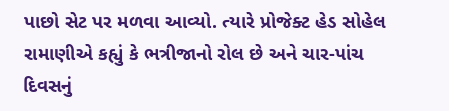પાછો સેટ પર મળવા આવ્યો. ત્યારે પ્રોજેક્ટ હેડ સોહેલ રામાણીએ કહ્યું કે ભત્રીજાનો રોલ છે અને ચાર-પાંચ દિવસનું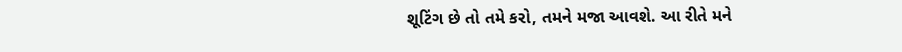શૂટિંગ છે તો તમે કરો, તમને મજા આવશે. આ રીતે મને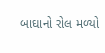બાઘાનો રોલ મળ્યો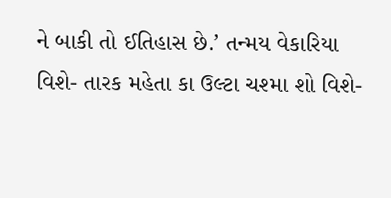ને બાકી તો ઈતિહાસ છે.’ તન્મય વેકારિયા વિશે- તારક મહેતા કા ઉલ્ટા ચશ્મા શો વિશે-